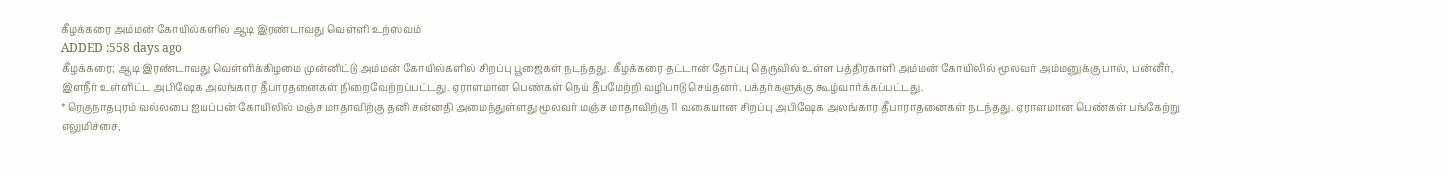கீழக்கரை அம்மன் கோயில்களில் ஆடி இரண்டாவது வெள்ளி உற்ஸவம்
ADDED :558 days ago
கீழக்கரை; ஆடி இரண்டாவது வெள்ளிக்கிழமை முன்னிட்டு அம்மன் கோயில்களில் சிறப்பு பூஜைகள் நடந்தது. கீழக்கரை தட்டான் தோப்பு தெருவில் உள்ள பத்திரகாளி அம்மன் கோயிலில் மூலவர் அம்மனுக்கு பால், பன்னீர், இளநீர் உள்ளிட்ட அபிஷேக அலங்கார தீபாரதனைகள் நிறைவேற்றப்பட்டது. ஏராளமான பெண்கள் நெய் தீபமேற்றி வழிபாடு செய்தனர். பக்தர்களுக்கு கூழ்வார்க்கப்பட்டது.
* ரெகுநாதபுரம் வல்லபை ஐயப்பன் கோயிலில் மஞ்ச மாதாவிற்கு தனி சன்னதி அமைந்துள்ளது மூலவர் மஞ்ச மாதாவிற்கு 11 வகையான சிறப்பு அபிஷேக அலங்கார தீபாராதனைகள் நடந்தது. ஏராளமான பெண்கள் பங்கேற்று எலுமிச்சை,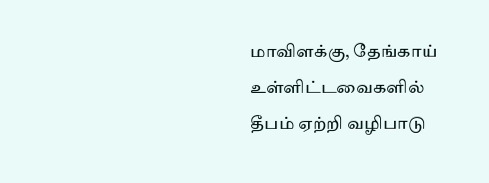மாவிளக்கு, தேங்காய் உள்ளிட்டவைகளில் தீபம் ஏற்றி வழிபாடு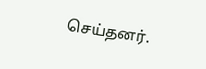செய்தனர்.